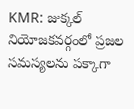KMR: జుక్కల్ నియోజకవర్గంలో ప్రజల సమస్యలను పక్కాగా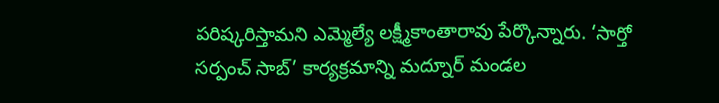పరిష్కరిస్తామని ఎమ్మెల్యే లక్ష్మీకాంతారావు పేర్కొన్నారు. ‘సార్తో సర్పంచ్ సాబ్’ కార్యక్రమాన్ని మద్నూర్ మండల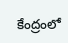కేంద్రంలో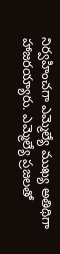నిర్వహించగా ఎమ్మెల్యే ముఖ్య అతిథిగా హాజరయ్యారు. ఎమ్మెల్యే ప్రజలతో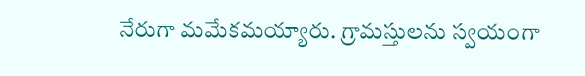నేరుగా మమేకమయ్యారు. గ్రామస్తులను స్వయంగా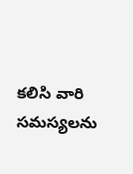కలిసి వారి సమస్యలను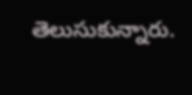తెలుసుకున్నారు.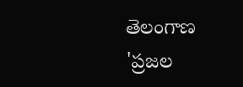తెలంగాణ
'ప్రజల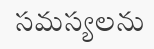సమస్యలను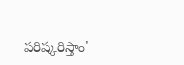పరిష్కరిస్తాం'